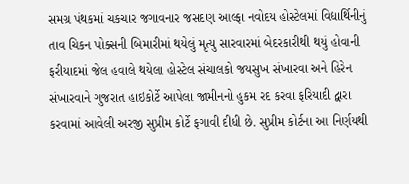સમગ્ર પંથકમાં ચકચાર જગાવનાર જસદણ આલ્ફા નવોદય હોસ્ટેલમાં વિદ્યાર્થિનીનું તાવ ચિકન પોક્સની બિમારીમાં થયેલું મૃત્યુ સારવારમાં બેદરકારીથી થયું હોવાની ફરીયાદમાં જેલ હવાલે થયેલા હોસ્ટેલ સંચાલકો જયસુખ સંખારવા અને હિરેન સંખારવાને ગુજરાત હાઇકોર્ટે આપેલા જામીનનો હુકમ રદ કરવા ફરિયાદી દ્વારા કરવામાં આવેલી અરજી સુપ્રીમ કોર્ટે ફગાવી દીધી છે. સુપ્રીમ કોર્ટના આ નિર્ણયથી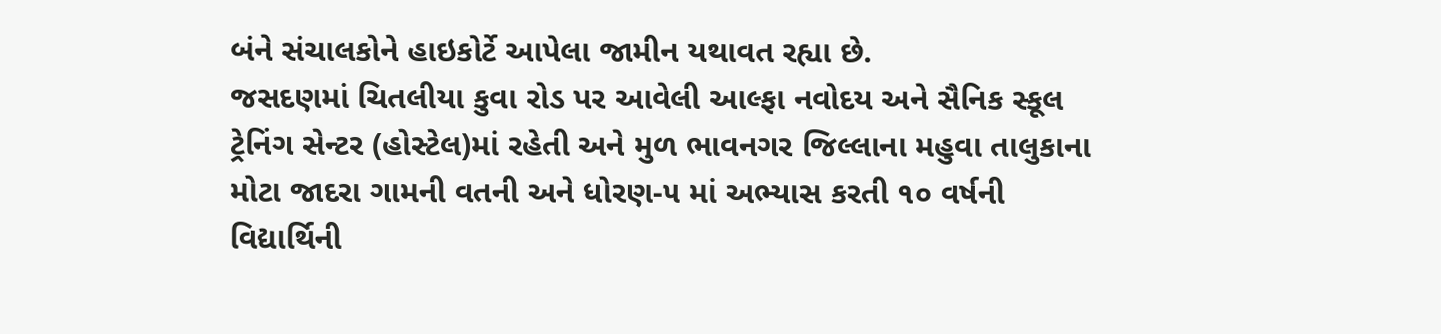બંને સંચાલકોને હાઇકોર્ટે આપેલા જામીન યથાવત રહ્યા છે.
જસદણમાં ચિતલીયા કુવા રોડ પર આવેલી આલ્ફા નવોદય અને સૈનિક સ્કૂલ ટ્રેનિંગ સેન્ટર (હોસ્ટેલ)માં રહેતી અને મુળ ભાવનગર જિલ્લાના મહુવા તાલુકાના મોટા જાદરા ગામની વતની અને ધોરણ-૫ માં અભ્યાસ કરતી ૧૦ વર્ષની વિદ્યાર્થિની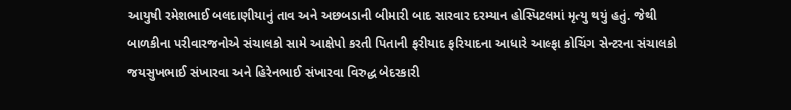આયુષી રમેશભાઈ બલદાણીયાનું તાવ અને અછબડાની બીમારી બાદ સારવાર દરમ્યાન હોસ્પિટલમાં મૃત્યુ થયું હતું. જેથી બાળકીના પરીવારજનોએ સંચાલકો સામે આક્ષેપો કરતી પિતાની ફરીયાદ ફરિયાદના આધારે આલ્ફા કોચિંગ સેન્ટરના સંચાલકો જયસુખભાઈ સંખારવા અને હિરેનભાઈ સંખારવા વિરુદ્ધ બેદરકારી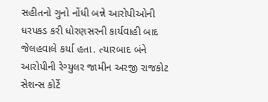સહીતનો ગુનો નોંધી બન્ને આરોપીઓની ધરપકડ કરી ધોરણસરની કાર્યવાહી બાદ
જેલહવાલે કર્યા હતા. ત્યારબાદ બંને આરોપીની રેગ્યુલર જામીન અરજી રાજકોટ સેશન્સ કોર્ટે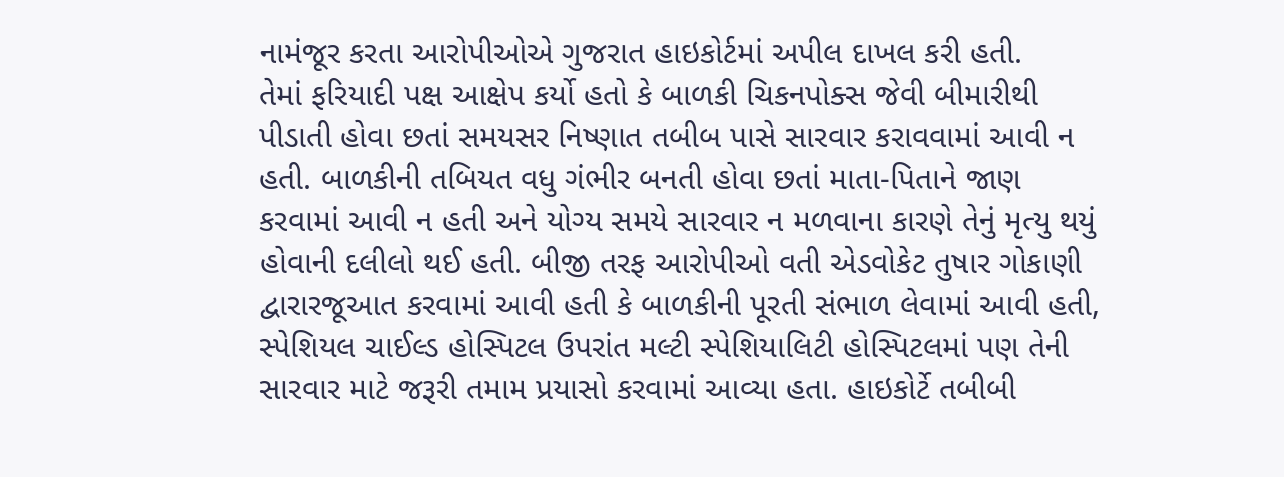નામંજૂર કરતા આરોપીઓએ ગુજરાત હાઇકોર્ટમાં અપીલ દાખલ કરી હતી.
તેમાં ફરિયાદી પક્ષ આક્ષેપ કર્યો હતો કે બાળકી ચિકનપોક્સ જેવી બીમારીથી પીડાતી હોવા છતાં સમયસર નિષ્ણાત તબીબ પાસે સારવાર કરાવવામાં આવી ન હતી. બાળકીની તબિયત વધુ ગંભીર બનતી હોવા છતાં માતા-પિતાને જાણ કરવામાં આવી ન હતી અને યોગ્ય સમયે સારવાર ન મળવાના કારણે તેનું મૃત્યુ થયું હોવાની દલીલો થઈ હતી. બીજી તરફ આરોપીઓ વતી એડવોકેટ તુષાર ગોકાણી દ્વારારજૂઆત કરવામાં આવી હતી કે બાળકીની પૂરતી સંભાળ લેવામાં આવી હતી, સ્પેશિયલ ચાઈલ્ડ હોસ્પિટલ ઉપરાંત મલ્ટી સ્પેશિયાલિટી હોસ્પિટલમાં પણ તેની સારવાર માટે જરૂરી તમામ પ્રયાસો કરવામાં આવ્યા હતા. હાઇકોર્ટે તબીબી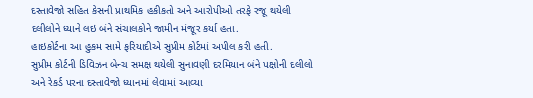દસ્તાવેજો સહિત કેસની પ્રાથમિક હકીકતો અને આરોપીઓ તરફે રજૂ થયેલી દલીલોને ધ્યાને લઇ બંને સંચાલકોને જામીન મંજૂર કર્યા હતા.
હાઇકોર્ટના આ હુકમ સામે ફરિયાદીએ સુપ્રીમ કોર્ટમાં અપીલ કરી હતી.
સુપ્રીમ કોર્ટની ડિવિઝન બેન્ચ સમક્ષ થયેલી સુનાવણી દરમિયાન બંને પક્ષોની દલીલો અને રેકર્ડ પરના દસ્તાવેજો ધ્યાનમાં લેવામાં આવ્યા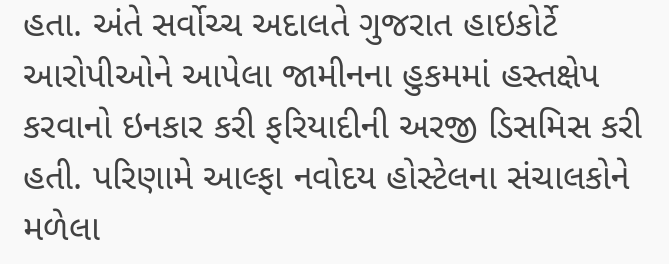હતા. અંતે સર્વોચ્ચ અદાલતે ગુજરાત હાઇકોર્ટે આરોપીઓને આપેલા જામીનના હુકમમાં હસ્તક્ષેપ કરવાનો ઇનકાર કરી ફરિયાદીની અરજી ડિસમિસ કરી હતી. પરિણામે આલ્ફા નવોદય હોસ્ટેલના સંચાલકોને મળેલા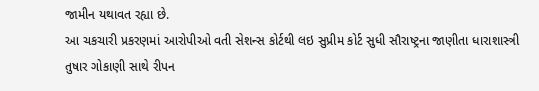જામીન યથાવત રહ્યા છે.
આ ચકચારી પ્રકરણમાં આરોપીઓ વતી સેશન્સ કોર્ટથી લઇ સુપ્રીમ કોર્ટ સુધી સૌરાષ્ટ્રના જાણીતા ધારાશાસ્ત્રી તુષાર ગોકાણી સાથે રીપન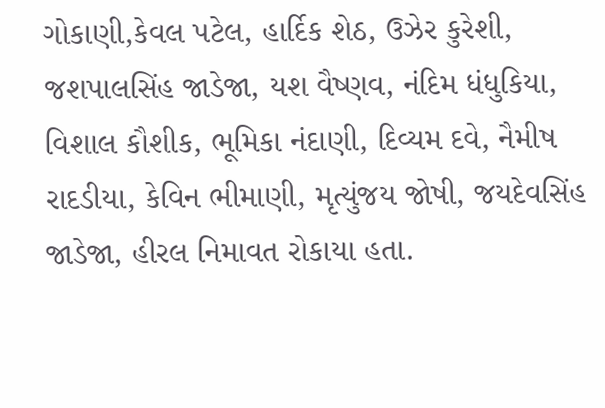ગોકાણી,કેવલ પટેલ, હાર્દિક શેઠ, ઉઝેર કુરેશી, જશપાલસિંહ જાડેજા, યશ વૈષ્ણવ, નંદિમ ધંધુકિયા, વિશાલ કૌશીક, ભૂમિકા નંદાણી, દિવ્યમ દવે, નૈમીષ રાદડીયા, કેવિન ભીમાણી, મૃત્યુંજય જોષી, જયદેવસિંહ જાડેજા, હીરલ નિમાવત રોકાયા હતા.